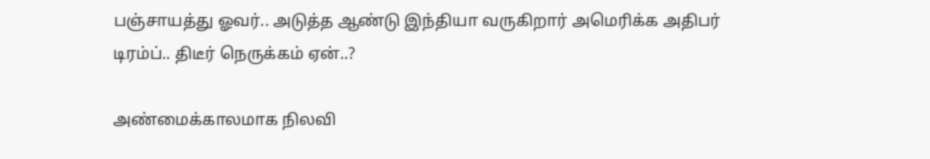பஞ்சாயத்து ஓவர்.. அடுத்த ஆண்டு இந்தியா வருகிறார் அமெரிக்க அதிபர் டிரம்ப்.. திடீர் நெருக்கம் ஏன்..?

அண்மைக்காலமாக நிலவி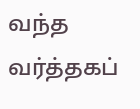வந்த வர்த்தகப்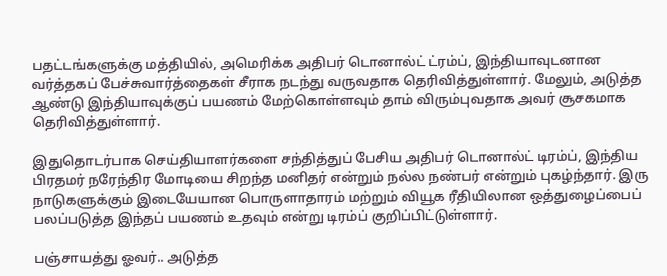பதட்டங்களுக்கு மத்தியில், அமெரிக்க அதிபர் டொனால்ட் ட்ரம்ப், இந்தியாவுடனான வர்த்தகப் பேச்சுவார்த்தைகள் சீராக நடந்து வருவதாக தெரிவித்துள்ளார். மேலும், அடுத்த ஆண்டு இந்தியாவுக்குப் பயணம் மேற்கொள்ளவும் தாம் விரும்புவதாக அவர் சூசகமாக தெரிவித்துள்ளார்.

இதுதொடர்பாக செய்தியாளர்களை சந்தித்துப் பேசிய அதிபர் டொனால்ட் டிரம்ப், இந்திய பிரதமர் நரேந்திர மோடியை சிறந்த மனிதர் என்றும் நல்ல நண்பர் என்றும் புகழ்ந்தார். இரு நாடுகளுக்கும் இடையேயான பொருளாதாரம் மற்றும் வியூக ரீதியிலான ஒத்துழைப்பைப் பலப்படுத்த இந்தப் பயணம் உதவும் என்று டிரம்ப் குறிப்பிட்டுள்ளார்.

பஞ்சாயத்து ஓவர்.. அடுத்த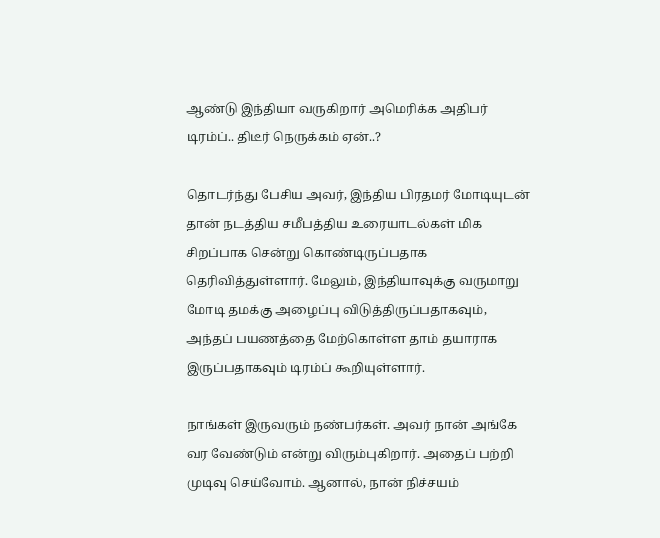ஆண்டு இந்தியா வருகிறார் அமெரிக்க அதிபர் டிரம்ப்.. திடீர் நெருக்கம் ஏன்..?

தொடர்ந்து பேசிய அவர், இந்திய பிரதமர் மோடியுடன் தான் நடத்திய சமீபத்திய உரையாடல்கள் மிக சிறப்பாக சென்று கொண்டிருப்பதாக தெரிவித்துள்ளார். மேலும், இந்தியாவுக்கு வருமாறு மோடி தமக்கு அழைப்பு விடுத்திருப்பதாகவும், அந்தப் பயணத்தை மேற்கொள்ள தாம் தயாராக இருப்பதாகவும் டிரம்ப் கூறியுள்ளார்.

நாங்கள் இருவரும் நண்பர்கள். அவர் நான் அங்கே வர வேண்டும் என்று விரும்புகிறார். அதைப் பற்றி முடிவு செய்வோம். ஆனால், நான் நிச்சயம்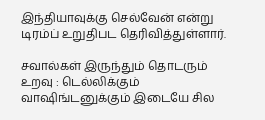இந்தியாவுக்கு செல்வேன் என்று டிரம்ப் உறுதிபட தெரிவித்துள்ளார்.

சவால்கள் இருந்தும் தொடரும் உறவு : டெல்லிக்கும் வாஷிங்டனுக்கும் இடையே சில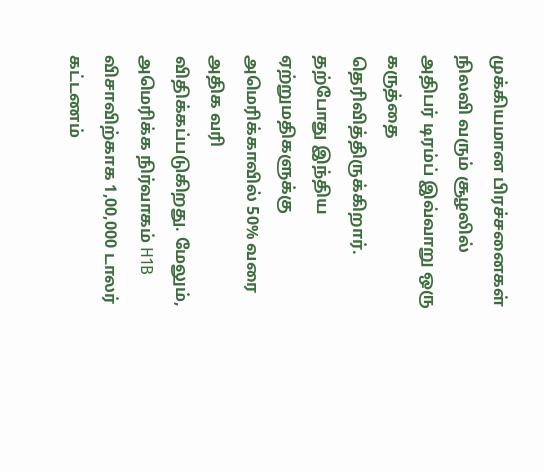முக்கியமான பிரச்சனைகள் நிலவி வரும் சூழலில் அதிபர் டிரம்ப் இவ்வாறு ஒரு கருத்தை தெரிவித்திருக்கிறார். தற்போது இந்திய ஏற்றுமதிகளுக்கு அமெரிக்காவில் 50% வரை அதிக வரி விதிக்கப்படுகிறது. மேலும், அமெரிக்க நிர்வாகம் H1B விசாவிற்காக 1,00,000 டாலர் கட்டணம்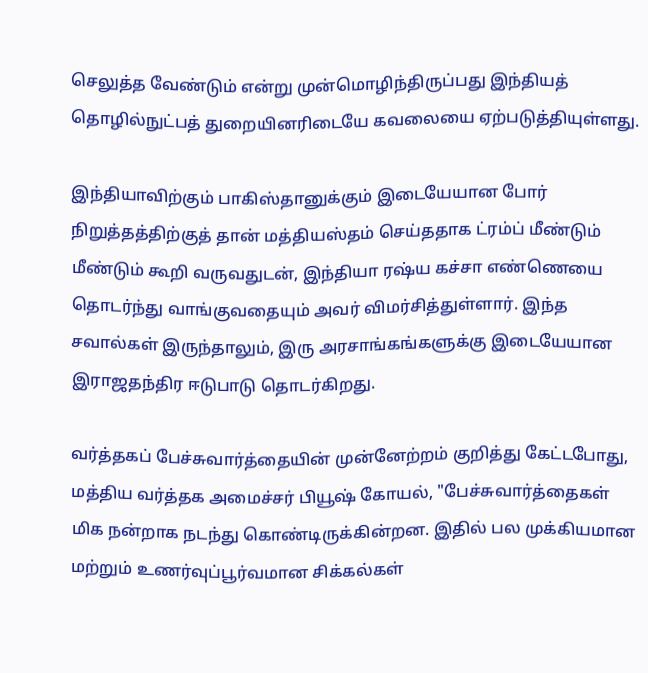செலுத்த வேண்டும் என்று முன்மொழிந்திருப்பது இந்தியத் தொழில்நுட்பத் துறையினரிடையே கவலையை ஏற்படுத்தியுள்ளது.

இந்தியாவிற்கும் பாகிஸ்தானுக்கும் இடையேயான போர் நிறுத்தத்திற்குத் தான் மத்தியஸ்தம் செய்ததாக ட்ரம்ப் மீண்டும் மீண்டும் கூறி வருவதுடன், இந்தியா ரஷ்ய கச்சா எண்ணெயை தொடர்ந்து வாங்குவதையும் அவர் விமர்சித்துள்ளார். இந்த சவால்கள் இருந்தாலும், இரு அரசாங்கங்களுக்கு இடையேயான இராஜதந்திர ஈடுபாடு தொடர்கிறது.

வர்த்தகப் பேச்சுவார்த்தையின் முன்னேற்றம் குறித்து கேட்டபோது, மத்திய வர்த்தக அமைச்சர் பியூஷ் கோயல், "பேச்சுவார்த்தைகள் மிக நன்றாக நடந்து கொண்டிருக்கின்றன. இதில் பல முக்கியமான மற்றும் உணர்வுப்பூர்வமான சிக்கல்கள்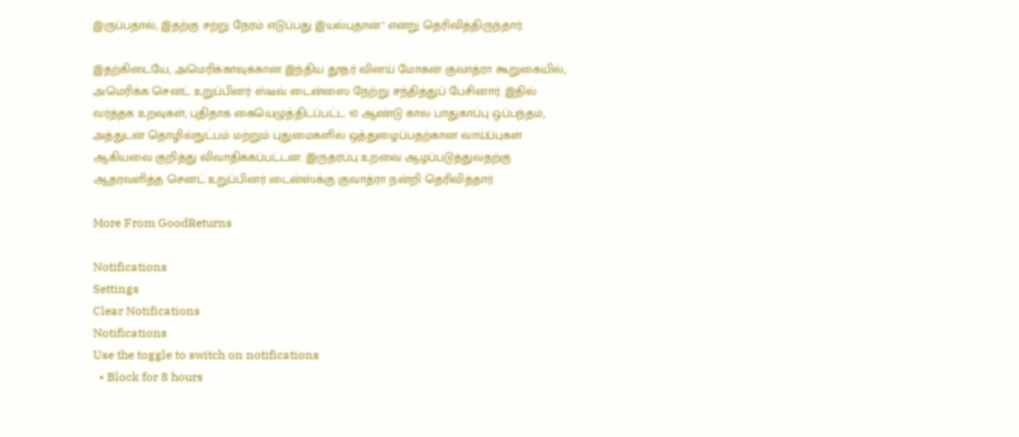இருப்பதால், இதற்கு சற்று நேரம் எடுப்பது இயல்புதான்" என்று தெரிவித்திருந்தார்.

இதற்கிடையே, அமெரிக்காவுக்கான இந்திய தூதர் வினய் மோகன் குவாத்ரா கூறுகையில், அமெரிக்க செனட் உறுப்பினர் ஸ்டீவ் டைன்ஸை நேற்று சந்தித்துப் பேசினார். இதில் வர்த்தக உறவுகள், புதிதாக கையெழுத்திடப்பட்ட 10 ஆண்டு கால பாதுகாப்பு ஒப்பந்தம், அத்துடன் தொழில்நுட்பம் மற்றும் புதுமைகளில் ஒத்துழைப்பதற்கான வாய்ப்புகள் ஆகியவை குறித்து விவாதிக்கப்பட்டன. இருதரப்பு உறவை ஆழப்படுத்துவதற்கு ஆதரவளித்த செனட் உறுப்பினர் டைன்ஸ்க்கு குவாத்ரா நன்றி தெரிவித்தார்.

More From GoodReturns

Notifications
Settings
Clear Notifications
Notifications
Use the toggle to switch on notifications
  • Block for 8 hours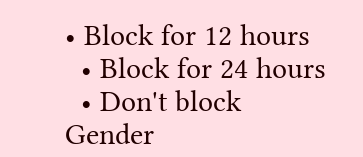• Block for 12 hours
  • Block for 24 hours
  • Don't block
Gender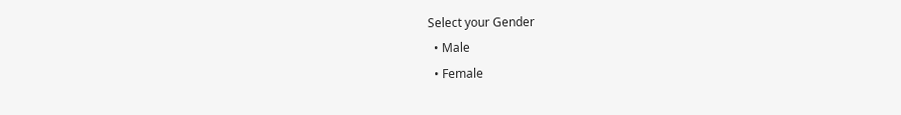Select your Gender
  • Male
  • Female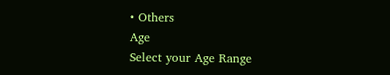• Others
Age
Select your Age Range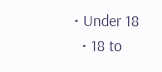• Under 18
  • 18 to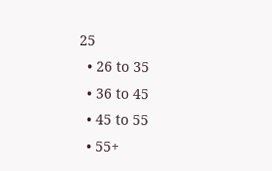25
  • 26 to 35
  • 36 to 45
  • 45 to 55
  • 55+